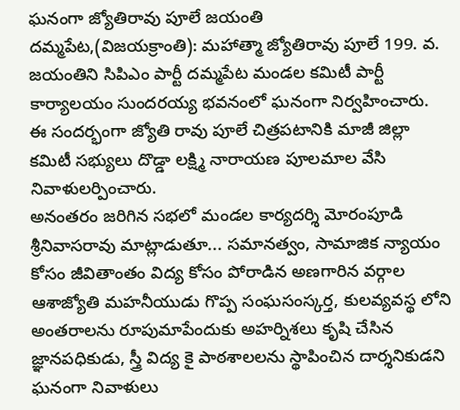ఘనంగా జ్యోతిరావు పూలే జయంతి
దమ్మపేట,(విజయక్రాంతి): మహాత్మా జ్యోతిరావు పూలే 199. వ. జయంతిని సిపిఎం పార్టీ దమ్మపేట మండల కమిటీ పార్టీ కార్యాలయం సుందరయ్య భవనంలో ఘనంగా నిర్వహించారు. ఈ సందర్భంగా జ్యోతి రావు పూలే చిత్రపటానికి మాజీ జిల్లా కమిటీ సభ్యులు దొడ్డా లక్ష్మి నారాయణ పూలమాల వేసి నివాళులర్పించారు.
అనంతరం జరిగిన సభలో మండల కార్యదర్శి మోరంపూడి శ్రీనివాసరావు మాట్లాడుతూ... సమానత్వం, సామాజిక న్యాయం కోసం జీవితాంతం విద్య కోసం పోరాడిన అణగారిన వర్గాల ఆశాజ్యోతి మహనీయుడు గొప్ప సంఘసంస్కర్త, కులవ్యవస్థ లోని అంతరాలను రూపుమాపేందుకు అహర్నిశలు కృషి చేసిన జ్ఞానపధికుడు, స్త్రీ విద్య కై పాఠశాలలను స్థాపించిన దార్శనికుడని ఘనంగా నివాళులు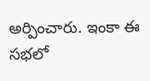అర్పించారు. ఇంకా ఈ సభలో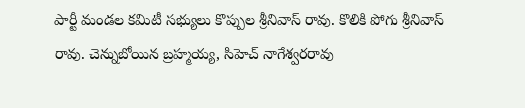పార్టీ మండల కమిటీ సభ్యులు కొప్పుల శ్రీనివాస్ రావు. కొలికి పోగు శ్రీనివాస్ రావు. చెన్నుబోయిన బ్రహ్మయ్య, సిహెచ్ నాగేశ్వరరావు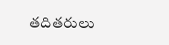తదితరులు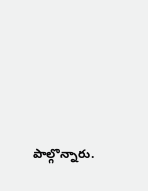పాల్గొన్నారు.